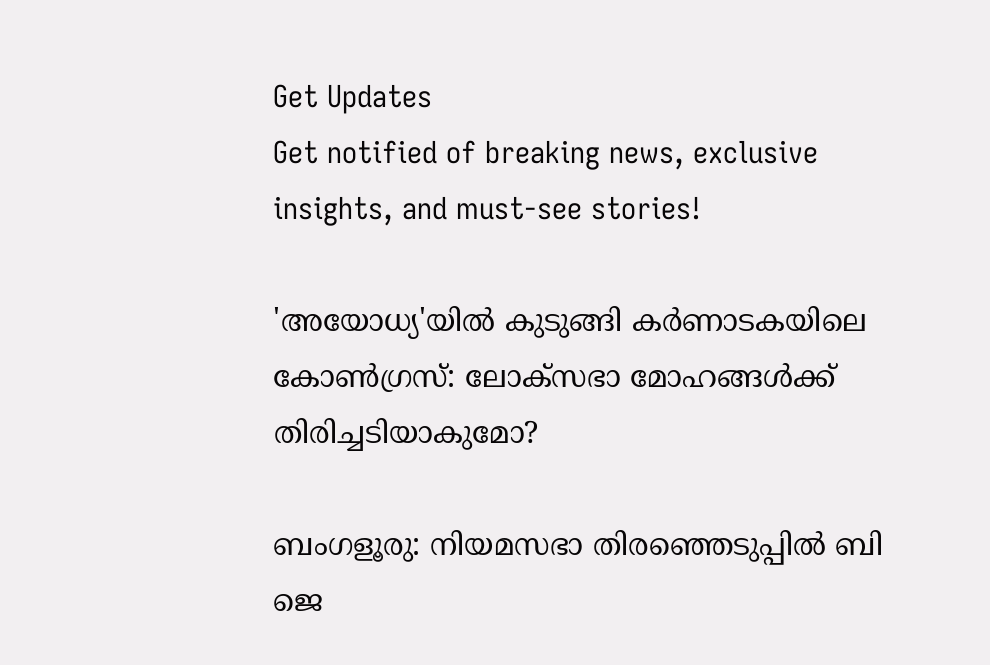Get Updates
Get notified of breaking news, exclusive insights, and must-see stories!

'അയോധ്യ'യില്‍ കുടുങ്ങി കർണാടകയിലെ കോണ്‍ഗ്രസ്: ലോക്സഭാ മോഹങ്ങള്‍ക്ക് തിരിച്ചടിയാകുമോ?

ബംഗളൂരു: നിയമസഭാ തിരഞ്ഞെടുപ്പിൽ ബി ജെ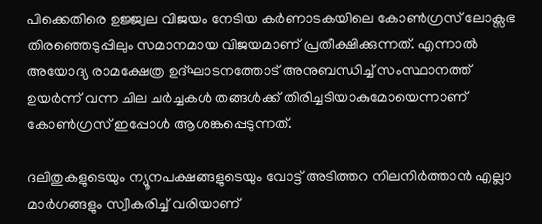പിക്കെതിരെ ഉജ്ജ്വല വിജയം നേടിയ കർണാടകയിലെ കോണ്‍ഗ്രസ് ലോക്സഭ തിരഞ്ഞെടുപ്പിലും സമാനമായ വിജയമാണ് പ്രതീക്ഷിക്കുന്നത്. എന്നാല്‍ അയോദ്യ രാമക്ഷേത്ര ഉദ്ഘാടനത്തോട് അനുബന്ധിച്ച് സംസ്ഥാനത്ത് ഉയർന്ന് വന്ന ചില ചർച്ചകള്‍ തങ്ങള്‍ക്ക് തിരിച്ചടിയാകുമോയെന്നാണ് കോണ്‍ഗ്രസ് ഇപ്പോള്‍ ആശങ്കപ്പെടുന്നത്.

ദലിതുകളുടെയും ന്യൂനപക്ഷങ്ങളുടെയും വോട്ട് അടിത്തറ നിലനിർത്താൻ എല്ലാ മാർഗങ്ങളും സ്വീകരിച്ച് വരിയാണ്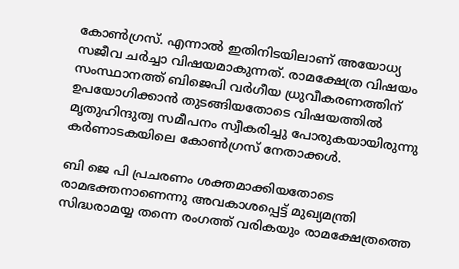കോണ്‍ഗ്രസ്. എന്നാല്‍ ഇതിനിടയിലാണ് അയോധ്യ സജീവ ചർച്ചാ വിഷയമാകുന്നത്. രാമക്ഷേത്ര വിഷയം സംസ്ഥാനത്ത്‌ ബിജെപി വർഗീയ ധ്രുവീകരണത്തിന് ഉപയോഗിക്കാൻ തുടങ്ങിയതോടെ വിഷയത്തിൽ മൃതുഹിന്ദുത്വ സമീപനം സ്വീകരിച്ചു പോരുകയായിരുന്നു കർണാടകയിലെ കോൺഗ്രസ് നേതാക്കൾ.

ബി ജെ പി പ്രചരണം ശക്തമാക്കിയതോടെ രാമഭക്തനാണെന്നു അവകാശപ്പെട്ട് മുഖ്യമന്ത്രി സിദ്ധരാമയ്യ തന്നെ രംഗത്ത് വരികയും രാമക്ഷേത്രത്തെ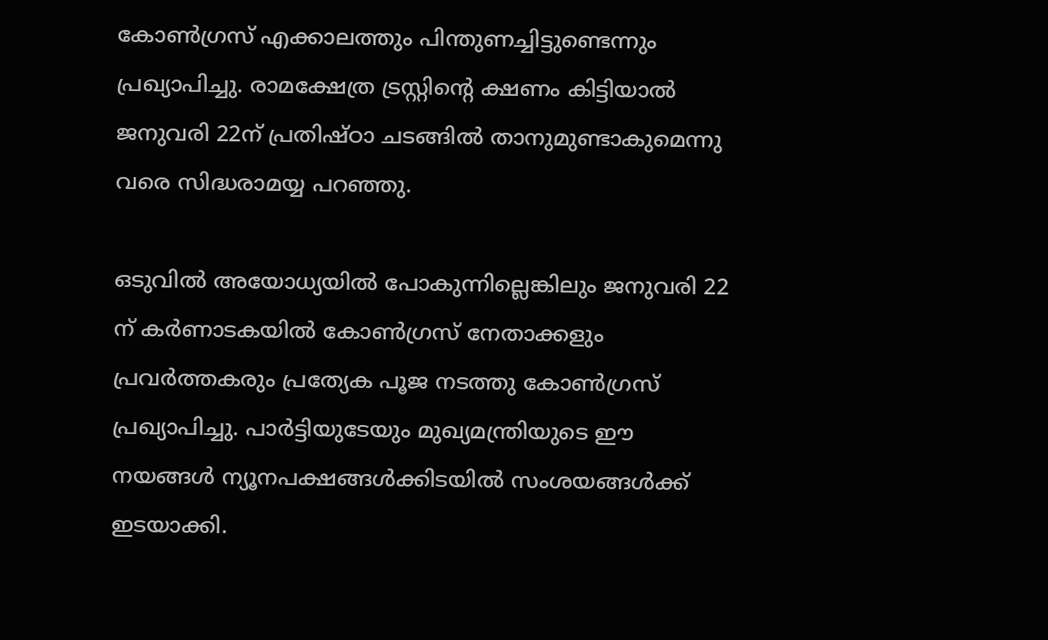കോൺഗ്രസ്‌ എക്കാലത്തും പിന്തുണച്ചിട്ടുണ്ടെന്നും പ്രഖ്യാപിച്ചു. രാമക്ഷേത്ര ട്രസ്റ്റിന്റെ ക്ഷണം കിട്ടിയാൽ ജനുവരി 22ന് പ്രതിഷ്ഠാ ചടങ്ങിൽ താനുമുണ്ടാകുമെന്നു വരെ സിദ്ധരാമയ്യ പറഞ്ഞു.

ഒടുവില്‍ അയോധ്യയിൽ പോകുന്നില്ലെങ്കിലും ജനുവരി 22 ന് കർണാടകയിൽ കോൺഗ്രസ് നേതാക്കളും പ്രവർത്തകരും പ്രത്യേക പൂജ നടത്തു കോണ്‍ഗ്രസ് പ്രഖ്യാപിച്ചു. പാർട്ടിയുടേയും മുഖ്യമന്ത്രിയുടെ ഈ നയങ്ങള്‍ ന്യൂനപക്ഷങ്ങള്‍ക്കിടയില്‍ സംശയങ്ങള്‍ക്ക് ഇടയാക്കി.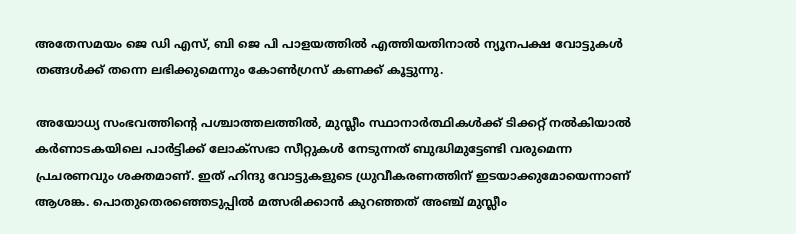അതേസമയം ജെ ഡി എസ്, ബി ജെ പി പാളയത്തില്‍ എത്തിയതിനാല്‍ ന്യൂനപക്ഷ വോട്ടുകള്‍ തങ്ങള്‍ക്ക് തന്നെ ലഭിക്കുമെന്നും കോണ്‍ഗ്രസ് കണക്ക് കൂട്ടുന്നു.

അയോധ്യ സംഭവത്തിന്റെ പശ്ചാത്തലത്തിൽ, മുസ്ലീം സ്ഥാനാർത്ഥികൾക്ക് ടിക്കറ്റ് നൽകിയാൽ കർണാടകയിലെ പാർട്ടിക്ക് ലോക്‌സഭാ സീറ്റുകൾ നേടുന്നത് ബുദ്ധിമുട്ടേണ്ടി വരുമെന്ന പ്രചരണവും ശക്തമാണ്. ഇത് ഹിന്ദു വോട്ടുകളുടെ ധ്രുവീകരണത്തിന് ഇടയാക്കുമോയെന്നാണ് ആശങ്ക. പൊതുതെരഞ്ഞെടുപ്പിൽ മത്സരിക്കാൻ കുറഞ്ഞത് അഞ്ച് മുസ്ലീം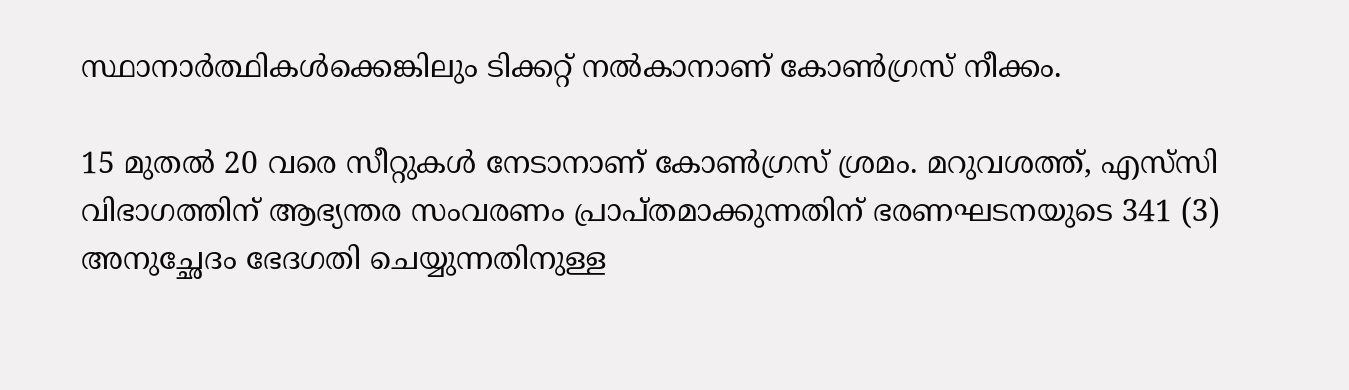സ്ഥാനാർത്ഥികൾക്കെങ്കിലും ടിക്കറ്റ് നൽകാനാണ് കോണ്‍ഗ്രസ് നീക്കം.

15 മുതൽ 20 വരെ സീറ്റുകൾ നേടാനാണ് കോണ്‍ഗ്രസ് ശ്രമം. മറുവശത്ത്, എസ്‌സി വിഭാഗത്തിന് ആഭ്യന്തര സംവരണം പ്രാപ്‌തമാക്കുന്നതിന് ഭരണഘടനയുടെ 341 (3) അനുച്ഛേദം ഭേദഗതി ചെയ്യുന്നതിനുള്ള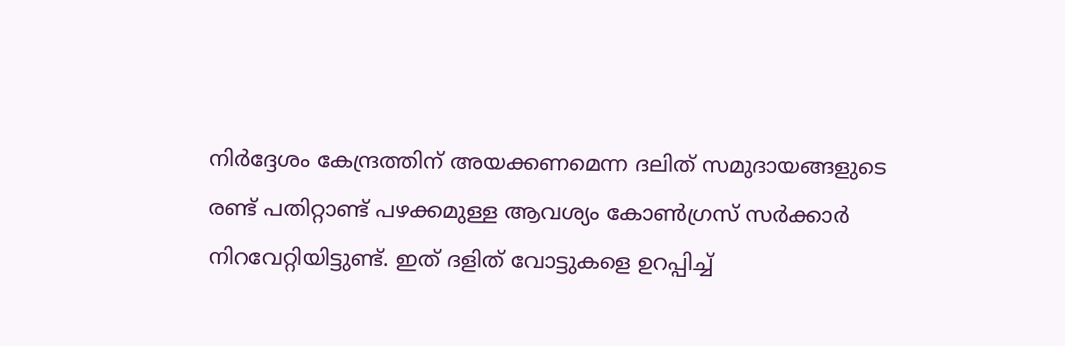നിർദ്ദേശം കേന്ദ്രത്തിന് അയക്കണമെന്ന ദലിത് സമുദായങ്ങളുടെ രണ്ട് പതിറ്റാണ്ട് പഴക്കമുള്ള ആവശ്യം കോൺഗ്രസ് സർക്കാർ നിറവേറ്റിയിട്ടുണ്ട്. ഇത് ദളിത് വോട്ടുകളെ ഉറപ്പിച്ച്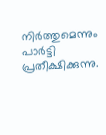നിർത്തുമെന്നും പാർട്ടി പ്രതീക്ഷിക്കുന്നു.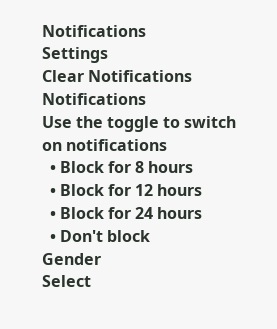Notifications
Settings
Clear Notifications
Notifications
Use the toggle to switch on notifications
  • Block for 8 hours
  • Block for 12 hours
  • Block for 24 hours
  • Don't block
Gender
Select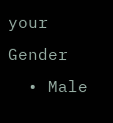your Gender
  • Male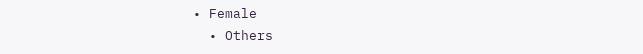• Female
  • Others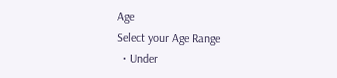Age
Select your Age Range
  • Under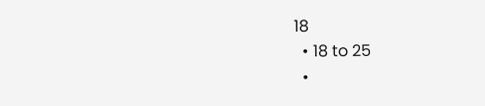18
  • 18 to 25
  •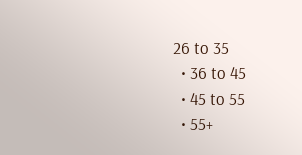26 to 35
  • 36 to 45
  • 45 to 55
  • 55+